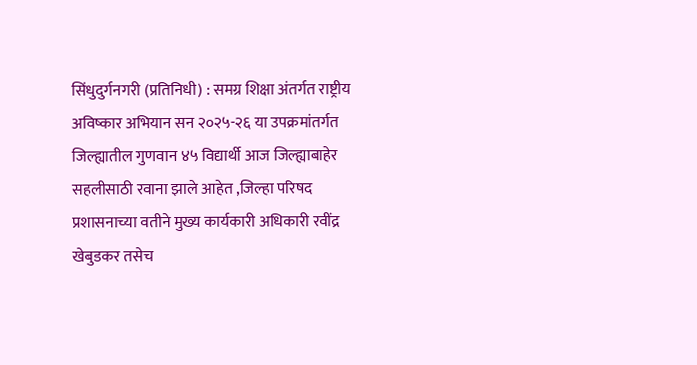सिंधुदुर्गनगरी (प्रतिनिधी) : समग्र शिक्षा अंतर्गत राष्ट्रीय अविष्कार अभियान सन २०२५-२६ या उपक्रमांतर्गत जिल्ह्यातील गुणवान ४५ विद्यार्थी आज जिल्ह्याबाहेर सहलीसाठी रवाना झाले आहेत ,जिल्हा परिषद प्रशासनाच्या वतीने मुख्य कार्यकारी अधिकारी रवींद्र खेबुडकर तसेच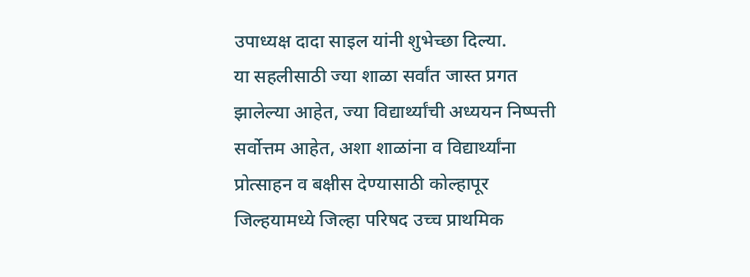उपाध्यक्ष दादा साइल यांनी शुभेच्छा दिल्या.
या सहलीसाठी ज्या शाळा सर्वांत जास्त प्रगत झालेल्या आहेत, ज्या विद्यार्थ्यांची अध्ययन निष्पत्ती सर्वोत्तम आहेत, अशा शाळांना व विद्यार्थ्यांना प्रोत्साहन व बक्षीस देण्यासाठी कोल्हापूर जिल्हयामध्ये जिल्हा परिषद उच्च प्राथमिक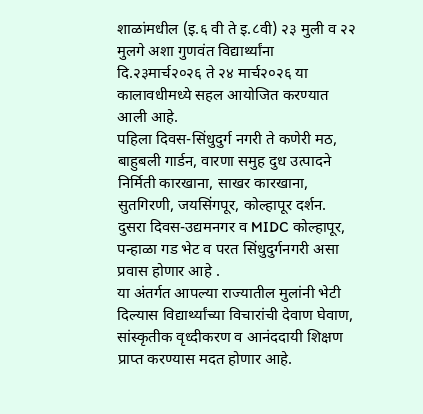शाळांमधील (इ.६ वी ते इ.८वी) २३ मुली व २२ मुलगे अशा गुणवंत विद्यार्थ्यांना दि.२३मार्च२०२६ ते २४ मार्च२०२६ या कालावधीमध्ये सहल आयोजित करण्यात आली आहे.
पहिला दिवस-सिंधुदुर्ग नगरी ते कणेरी मठ, बाहुबली गार्डन, वारणा समुह दुध उत्पादने निर्मिती कारखाना, साखर कारखाना, सुतगिरणी, जयसिंगपूर, कोल्हापूर दर्शन. दुसरा दिवस-उद्यमनगर व MIDC कोल्हापूर, पन्हाळा गड भेट व परत सिंधुदुर्गनगरी असा प्रवास होणार आहे .
या अंतर्गत आपल्या राज्यातील मुलांनी भेटी दिल्यास विद्यार्थ्यांच्या विचारांची देवाण घेवाण, सांस्कृतीक वृध्दीकरण व आनंददायी शिक्षण प्राप्त करण्यास मदत होणार आहे.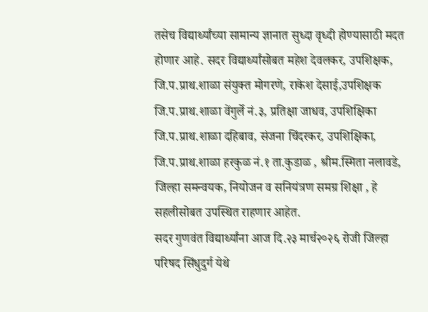तसेच विद्यार्थ्यांच्या सामान्य ज्ञानात सुध्दा वृध्दी होण्यासाठी मदत होणार आहे. सदर विद्यार्थ्यांसोबत महेश देवलकर, उपशिक्षक, जि.प.प्राथ.शाळा संयुक्त मोगरणे, राकेश देसाई,उपशिक्षक जि.प.प्राथ.शाळा वेंगुर्ले नं.३, प्रतिक्षा जाधव, उपशिक्षिका जि.प.प्राथ.शाळा दहिबाव, संजना चिंदरकर, उपशिक्षिका, जि.प.प्राथ.शाळा हरकुळ नं.१ ता.कुडाळ , श्रीम.स्मिता नलावडे, जिल्हा समन्वयक, नियोजन व सनियंत्रण समग्र शिक्षा , हे सहलीसोबत उपस्थित राहणार आहेत.
सदर गुणवंत विद्यार्थ्यांना आज दि.२३ मार्च२०२६ रोजी जिल्हा परिषद सिंधुदुर्ग येथे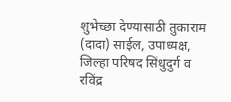शुभेच्छा देण्यासाठी तुकाराम (दादा) साईल, उपाध्यक्ष, जिल्हा परिषद सिंधुदुर्ग व रविंद्र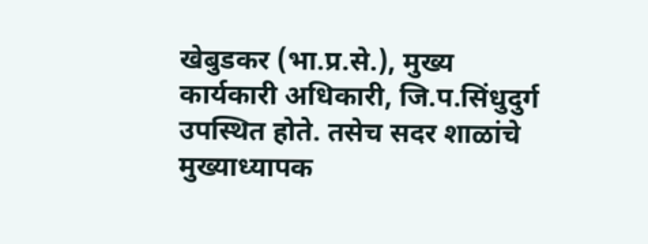खेबुडकर (भा.प्र.से.), मुख्य कार्यकारी अधिकारी, जि.प.सिंधुदुर्ग उपस्थित होते. तसेच सदर शाळांचे मुख्याध्यापक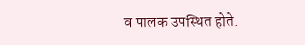व पालक उपस्थित होते.